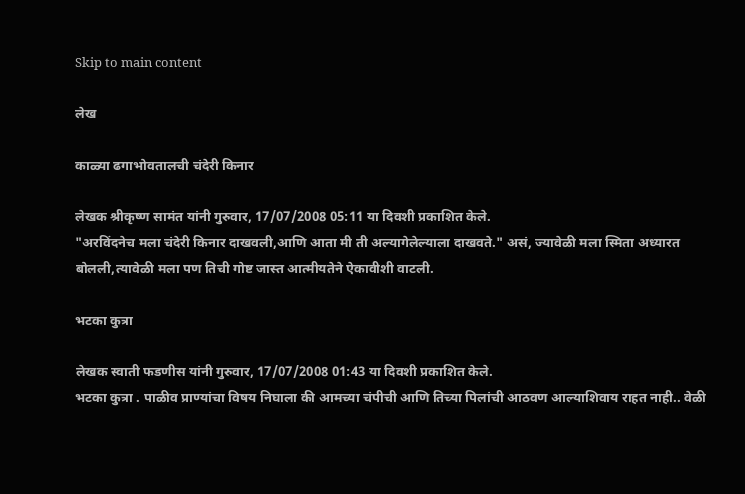Skip to main content

लेख

काळ्या ढगाभोवतालची चंदेरी किनार

लेखक श्रीकृष्ण सामंत यांनी गुरुवार, 17/07/2008 05:11 या दिवशी प्रकाशित केले.
"अरविंदनेच मला चंदेरी किनार दाखवली,आणि आता मी ती अल्यागेलेल्याला दाखवते." असं, ज्यावेळी मला स्मिता अध्यारत बोलली,त्यावेळी मला पण तिची गोष्ट जास्त आत्मीयतेने ऐकावीशी वाटली.

भटका कुत्रा

लेखक स्वाती फडणीस यांनी गुरुवार, 17/07/2008 01:43 या दिवशी प्रकाशित केले.
भटका कुत्रा . पाळीव प्राण्यांचा विषय निघाला की आमच्या चंपीची आणि तिच्या पिलांची आठवण आल्याशिवाय राहत नाही.. वेळी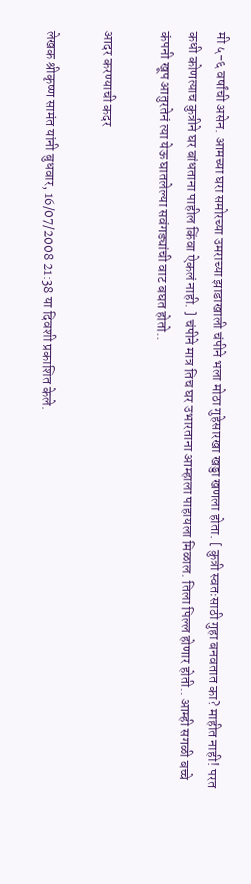मी ५-६ वर्षांची असेन. आमच्या घरा समोरच्या उमराच्या झाडाखाली चंपीने भला मोठा गुहेसारखा खड्डा खणला होता. [ कुत्री स्वतःसाठी गुहा बनवतात का? माहीत नाही! परत कधी कोणत्याच कुत्रीने घर बांधताना पाहील किंवा ऐकलं नाही. ] चंपीने मात्र तिच घर उभारताना आम्हाला पाहायला मिळाल. तिला पिल्ल होणार होती.. आम्ही सगळी बच्चे कंपनी खूप आतुरतेनं त्या येऊ घातलेल्या सवंगड्यांची वाट बघत होतो..

आदर करण्याची कदर

लेखक श्रीकृष्ण सामंत यांनी बुधवार, 16/07/2008 21:38 या दिवशी प्रकाशित केले.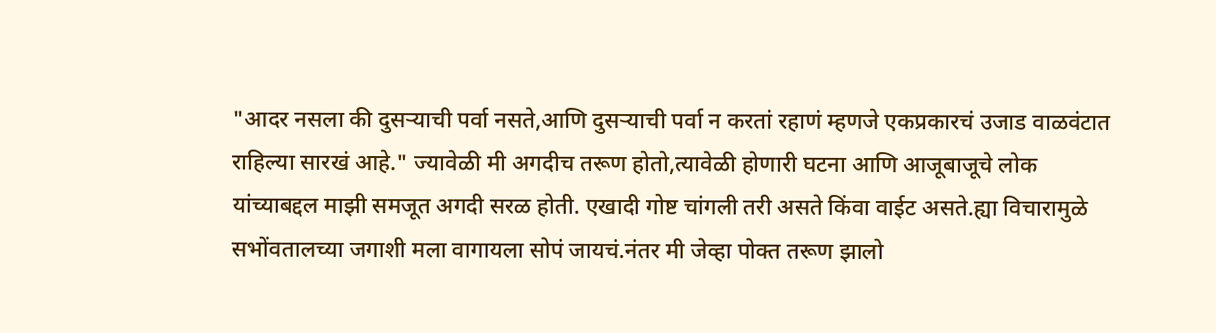"आदर नसला की दुसऱ्याची पर्वा नसते,आणि दुसऱ्याची पर्वा न करतां रहाणं म्हणजे एकप्रकारचं उजाड वाळवंटात राहिल्या सारखं आहे." ज्यावेळी मी अगदीच तरूण होतो,त्यावेळी होणारी घटना आणि आजूबाजूचे लोक यांच्याबद्दल माझी समजूत अगदी सरळ होती. एखादी गोष्ट चांगली तरी असते किंवा वाईट असते.ह्या विचारामुळे सभोंवतालच्या जगाशी मला वागायला सोपं जायचं.नंतर मी जेव्हा पोक्त तरूण झालो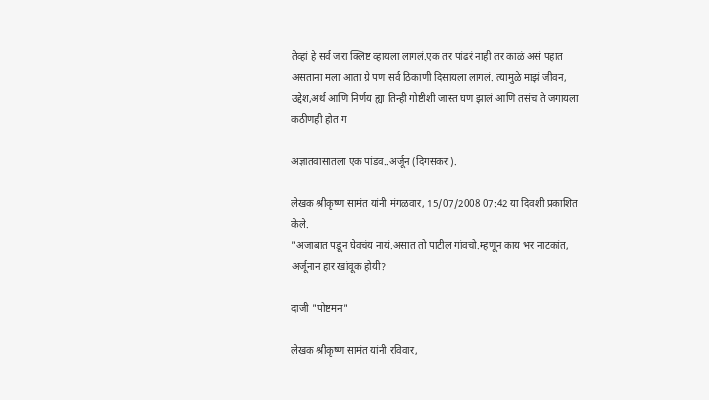तेव्हां हे सर्व जरा क्लिष्ट व्हायला लागलं.एक तर पांढरं नाही तर काळं असं पहात असताना मला आता ग्रे पण सर्व ठिकाणी दिसायला लागलं. त्यामुळे माझं जीवन, उद्देश,अर्थ आणि निर्णय ह्या तिन्ही गोष्टीशी जास्त घण झालं आणि तसंच ते जगायला कठीणही होत ग

अज्ञातवासातला एक पांडव..अर्जून (दिगसकर).

लेखक श्रीकृष्ण सामंत यांनी मंगळवार, 15/07/2008 07:42 या दिवशी प्रकाशित केले.
"अजाबात पडून घेवचंय नायं.असात तो पाटील गांवचो.म्हणून काय भर नाटकांत, अर्जूनान हार खांवूक होयी?

दाजी "पोष्टमन"

लेखक श्रीकृष्ण सामंत यांनी रविवार,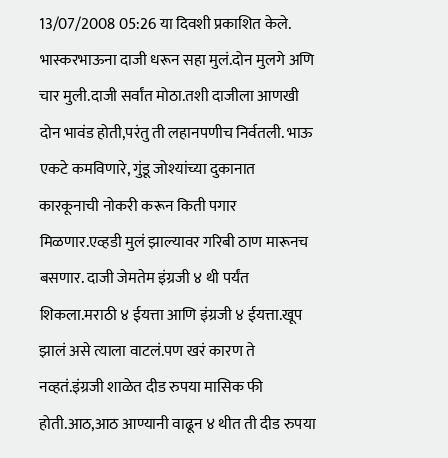13/07/2008 05:26 या दिवशी प्रकाशित केले.
भास्करभाऊना दाजी धरून सहा मुलं.दोन मुलगे अणि चार मुली.दाजी सर्वांत मोठा.तशी दाजीला आणखी दोन भावंड होती,परंतु ती लहानपणीच निर्वतली. भाऊ एकटे कमविणारे, गुंडू जोश्यांच्या दुकानात कारकूनाची नोकरी करून किती पगार मिळणार.एव्हडी मुलं झाल्यावर गरिबी ठाण मारूनच बसणार. दाजी जेमतेम इंग्रजी ४ थी पर्यंत शिकला.मराठी ४ ईयत्ता आणि इंग्रजी ४ ईयत्ता.खूप झालं असे त्याला वाटलं.पण खरं कारण ते नव्हतं.इंग्रजी शाळेत दीड रुपया मासिक फी होती.आठ,आठ आण्यानी वाढून ४ थीत ती दीड रुपया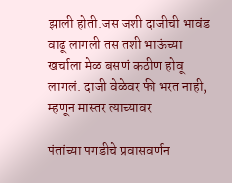झाली होती.जस जशी दाजीची भावंड वाढू लागली तस तशी भाऊंच्या खर्चाला मेळ बसणं कठीण होवू लागलं. दाजी वेळेवर फी भरत नाही, म्हणून मास्तर त्याच्यावर

पंतांच्या पगडीचे प्रवासवर्णन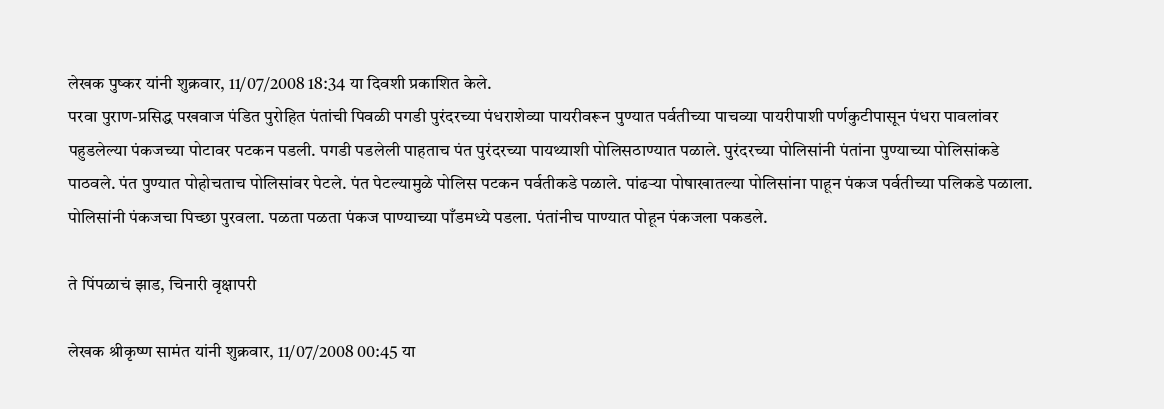लेखक पुष्कर यांनी शुक्रवार, 11/07/2008 18:34 या दिवशी प्रकाशित केले.
परवा पुराण-प्रसिद्ध पखवाज पंडित पुरोहित पंतांची पिवळी पगडी पुरंदरच्या पंधराशेव्या पायरीवरून पुण्यात पर्वतीच्या पाचव्या पायरीपाशी पर्णकुटीपासून पंधरा पावलांवर पहुडलेल्या पंकजच्या पोटावर पटकन पडली. पगडी पडलेली पाहताच पंत पुरंदरच्या पायथ्याशी पोलिसठाण्यात पळाले. पुरंदरच्या पोलिसांनी पंतांना पुण्याच्या पोलिसांकडे पाठवले. पंत पुण्यात पोहोचताच पोलिसांवर पेटले. पंत पेटल्यामुळे पोलिस पटकन पर्वतीकडे पळाले. पांढर्‍या पोषाखातल्या पोलिसांना पाहून पंकज पर्वतीच्या पलिकडे पळाला. पोलिसांनी पंकजचा पिच्छा पुरवला. पळता पळता पंकज पाण्याच्या पाँडमध्ये पडला. पंतांनीच पाण्यात पोहून पंकजला पकडले.

ते पिंपळाचं झाड, चिनारी वृक्षापरी

लेखक श्रीकृष्ण सामंत यांनी शुक्रवार, 11/07/2008 00:45 या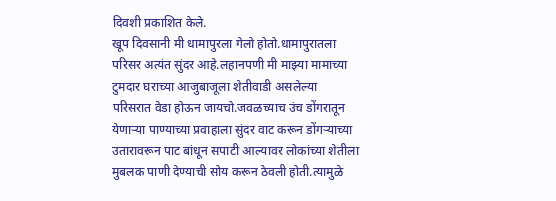दिवशी प्रकाशित केले.
खूप दिवसानी मी धामापुरला गेलो होतो.धामापुरातला परिसर अत्यंत सुंदर आहे.लहानपणी मी माझ्या मामाच्या टुमदार घराच्या आजुबाजूला शेतीवाडी असलेल्या परिसरात वेडा होऊन जायचो.जवळच्याच उंच डोंगरातून येणार्‍या पाण्याच्या प्रवाहाला सुंदर वाट करून डोंगर्‍याच्या उतारावरून पाट बांधून सपाटी आल्यावर लोकांच्या शेतीला मुबलक पाणी देण्याची सोय करून ठेवली होती.त्यामुळे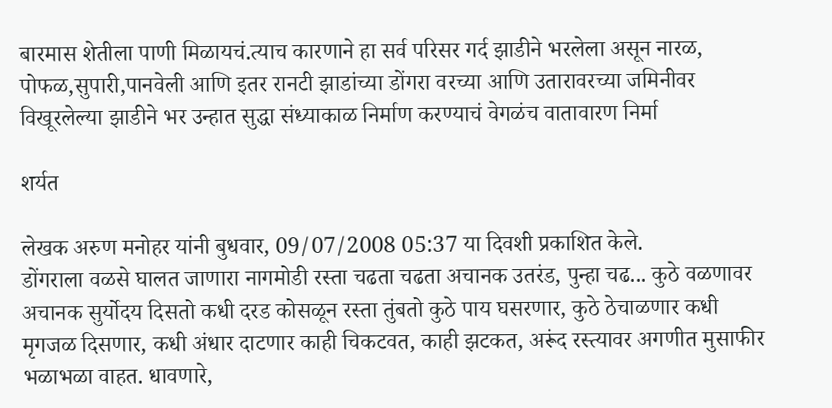बारमास शेतीला पाणी मिळायचं.त्याच कारणाने हा सर्व परिसर गर्द झाडीने भरलेला असून नारळ, पोफळ,सुपारी,पानवेली आणि इतर रानटी झाडांच्या डोंगरा वरच्या आणि उतारावरच्या जमिनीवर विखूरलेल्या झाडीने भर उन्हात सुद्धा संध्याकाळ निर्माण करण्याचं वेगळंच वातावारण निर्मा

शर्यत

लेखक अरुण मनोहर यांनी बुधवार, 09/07/2008 05:37 या दिवशी प्रकाशित केले.
डोंगराला वळसे घालत जाणारा नागमोडी रस्ता चढता चढता अचानक उतरंड, पुन्हा चढ... कुठे वळणावर अचानक सुर्योदय दिसतो कधी दरड कोसळून रस्ता तुंबतो कुठे पाय घसरणार, कुठे ठेचाळणार कधी मृगजळ दिसणार, कधी अंधार दाटणार काही चिकटवत, काही झटकत, अरूंद रस्त्यावर अगणीत मुसाफीर भळाभळा वाहत. धावणारे,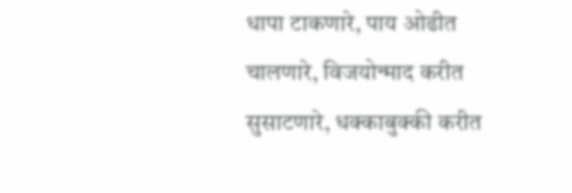धापा टाकणारे, पाय ओढीत चालणारे, विजयोन्माद करीत सुसाटणारे, धक्काबुक्की करीत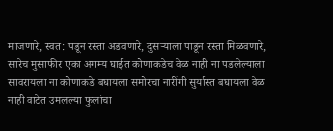माजणारे, स्वत: पडून रस्ता अडवणारे, दुसर्‍याला पाडून रस्ता मिळवणारे, सारेच मुसाफीर एका अगम्य घाईत कोणाकडेच वेळ नाही ना पडलेल्याला सावरायला ना कोणाकडे बघायला समोरचा नारींगी सुर्यास्त बघायला वेळ नाही वाटेत उमलल्या फुलांचा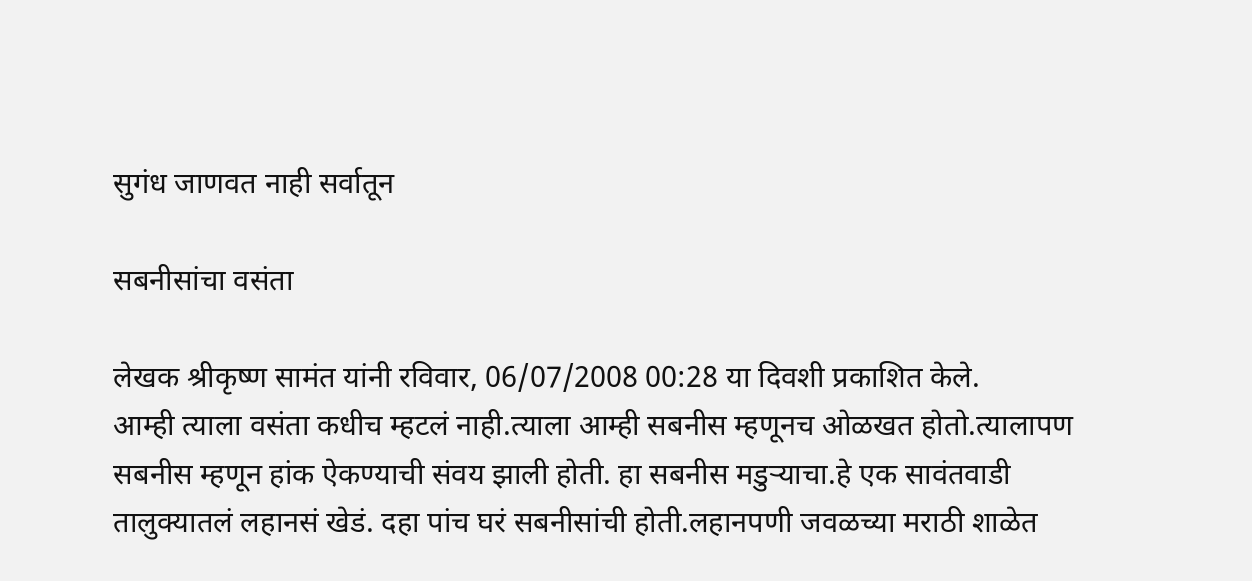सुगंध जाणवत नाही सर्वातून

सबनीसांचा वसंता

लेखक श्रीकृष्ण सामंत यांनी रविवार, 06/07/2008 00:28 या दिवशी प्रकाशित केले.
आम्ही त्याला वसंता कधीच म्हटलं नाही.त्याला आम्ही सबनीस म्हणूनच ओळखत होतो.त्यालापण सबनीस म्हणून हांक ऐकण्याची संवय झाली होती. हा सबनीस मडुऱ्याचा.हे एक सावंतवाडी तालुक्यातलं लहानसं खेडं. दहा पांच घरं सबनीसांची होती.लहानपणी जवळच्या मराठी शाळेत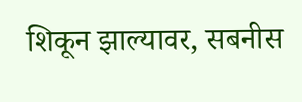शिकून झाल्यावर, सबनीस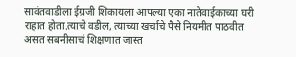सावंतवाडीला ईग्रजी शिकायला आपल्या एका नातेवाईकाच्या घरी राहात होता.त्याचे वडील, त्याच्या खर्चाचे पैसे नियमीत पाठवीत असत सबनीसाचं शिक्षणात जास्त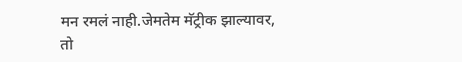मन रमलं नाही.जेमतेम मॅट्रीक झाल्यावर, तो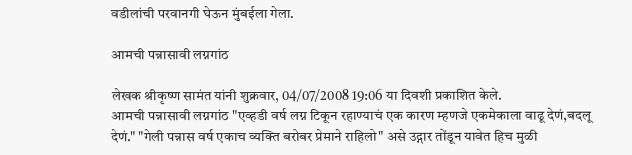वडीलांची परवानगी घेऊन मुंबईला गेला.

आमची पन्नासावी लग्नगांठ

लेखक श्रीकृष्ण सामंत यांनी शुक्रवार, 04/07/2008 19:06 या दिवशी प्रकाशित केले.
आमची पन्नासावी लग्नगांठ "एव्हडी वर्ष लग्न टिकून रहाण्याचं एक कारण म्हणजे एकमेकाला वाढू देणं,बदलू देणं." "गेली पन्नास वर्ष एकाच व्यक्ति बरोबर प्रेमाने राहिलो" असे उद्गार तोंडून यावेत हिच मुळी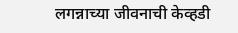लगन्नाच्या जीवनाची केव्हडी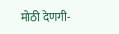मोठी देणगी-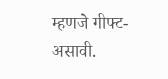म्हणजे गीफ्ट- असावी.